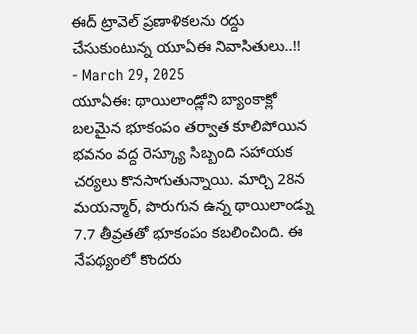ఈద్ ట్రావెల్ ప్రణాళికలను రద్దు చేసుకుంటున్న యూఏఈ నివాసితులు..!!
- March 29, 2025
యూఏఈ: థాయిలాండ్లోని బ్యాంకాక్లో బలమైన భూకంపం తర్వాత కూలిపోయిన భవనం వద్ద రెస్క్యూ సిబ్బంది సహాయక చర్యలు కొనసాగుతున్నాయి. మార్చి 28న మయన్మార్, పొరుగున ఉన్న థాయిలాండ్ను 7.7 తీవ్రతతో భూకంపం కబలించింది. ఈ నేపథ్యంలో కొందరు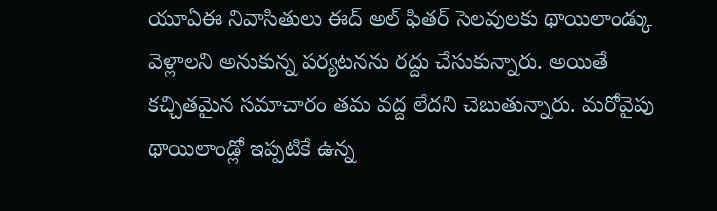యూఏఈ నివాసితులు ఈద్ అల్ ఫితర్ సెలవులకు థాయిలాండ్కు వెళ్లాలని అనుకున్న పర్యటనను రద్దు చేసుకున్నారు. అయితే కచ్చితమైన సమాచారం తమ వద్ద లేదని చెబుతున్నారు. మరోవైపు థాయిలాండ్లో ఇప్పటికే ఉన్న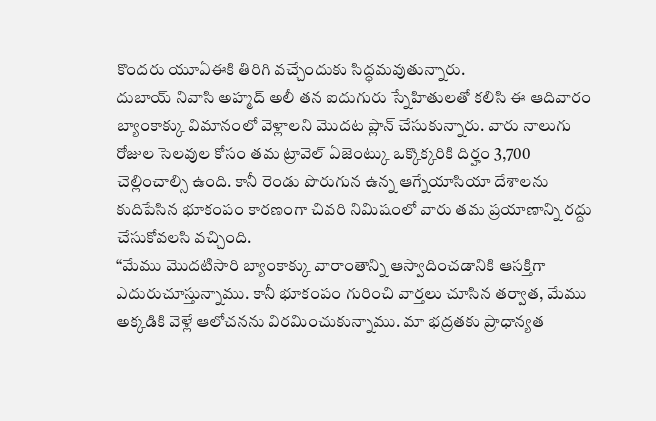కొందరు యూఏఈకి తిరిగి వచ్చేందుకు సిద్ధమవుతున్నారు.
దుబాయ్ నివాసి అహ్మద్ అలీ తన ఐదుగురు స్నేహితులతో కలిసి ఈ ఆదివారం బ్యాంకాక్కు విమానంలో వెళ్లాలని మొదట ప్లాన్ చేసుకున్నారు. వారు నాలుగు రోజుల సెలవుల కోసం తమ ట్రావెల్ ఏజెంట్కు ఒక్కొక్కరికి దిర్హం 3,700 చెల్లించాల్సి ఉంది. కానీ రెండు పొరుగున ఉన్న ఆగ్నేయాసియా దేశాలను కుదిపేసిన భూకంపం కారణంగా చివరి నిమిషంలో వారు తమ ప్రయాణాన్ని రద్దు చేసుకోవలసి వచ్చింది.
“మేము మొదటిసారి బ్యాంకాక్కు వారాంతాన్ని ఆస్వాదించడానికి ఆసక్తిగా ఎదురుచూస్తున్నాము. కానీ భూకంపం గురించి వార్తలు చూసిన తర్వాత, మేము అక్కడికి వెళ్లే ఆలోచనను విరమించుకున్నాము. మా భద్రతకు ప్రాధాన్యత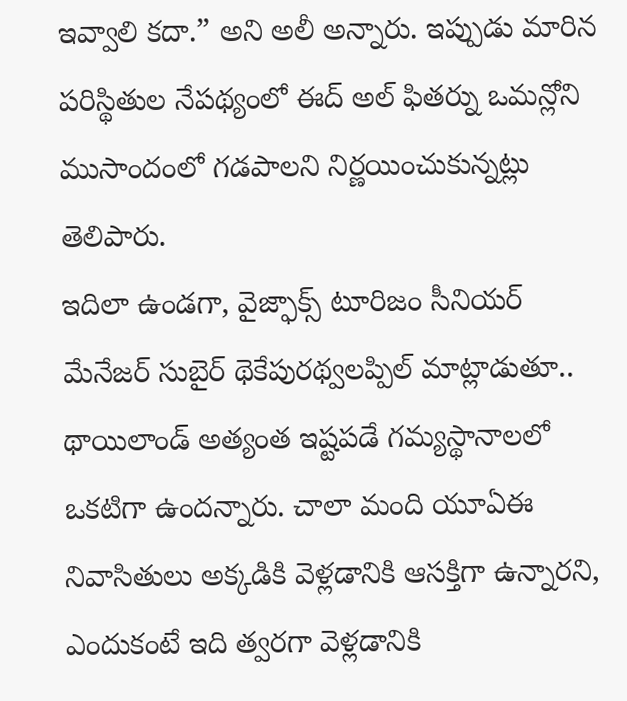ఇవ్వాలి కదా.” అని అలీ అన్నారు. ఇప్పుడు మారిన పరిస్థితుల నేపథ్యంలో ఈద్ అల్ ఫితర్ను ఒమన్లోని ముసాందంలో గడపాలని నిర్ణయించుకున్నట్లు తెలిపారు.
ఇదిలా ఉండగా, వైజ్ఫాక్స్ టూరిజం సీనియర్ మేనేజర్ సుబైర్ థెకేపురథ్వలప్పిల్ మాట్లాడుతూ.. థాయిలాండ్ అత్యంత ఇష్టపడే గమ్యస్థానాలలో ఒకటిగా ఉందన్నారు. చాలా మంది యూఏఈ నివాసితులు అక్కడికి వెళ్లడానికి ఆసక్తిగా ఉన్నారని, ఎందుకంటే ఇది త్వరగా వెళ్లడానికి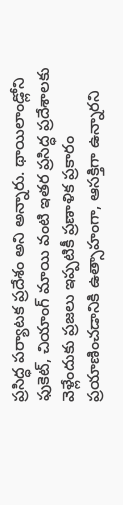ప్రసిద్ధ పర్యాటక ప్రదేశం అని అన్నారు. థాయిలాండ్లోని ఫుకెట్, చియాంగ్ మాయి వంటి ఇతర ప్రసిద్ధ ప్రదేశాలకు వెళ్లేందుకు ప్రజలు ఇప్పటికీ ప్రణాళిక ప్రకారం ప్రయాణించడానికి ఉత్సాహంగా, ఆసక్తిగా ఉన్నారని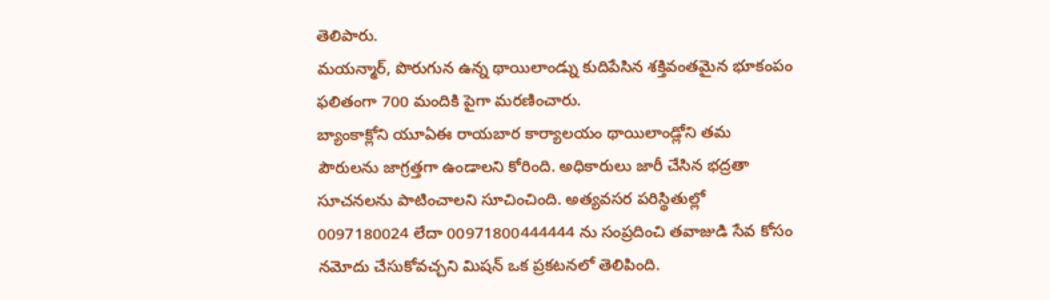తెలిపారు.
మయన్మార్, పొరుగున ఉన్న థాయిలాండ్ను కుదిపేసిన శక్తివంతమైన భూకంపం ఫలితంగా 700 మందికి పైగా మరణించారు.
బ్యాంకాక్లోని యూఏఈ రాయబార కార్యాలయం థాయిలాండ్లోని తమ పౌరులను జాగ్రత్తగా ఉండాలని కోరింది. అధికారులు జారీ చేసిన భద్రతా సూచనలను పాటించాలని సూచించింది. అత్యవసర పరిస్థితుల్లో 0097180024 లేదా 00971800444444 ను సంప్రదించి తవాజుడి సేవ కోసం నమోదు చేసుకోవచ్చని మిషన్ ఒక ప్రకటనలో తెలిపింది.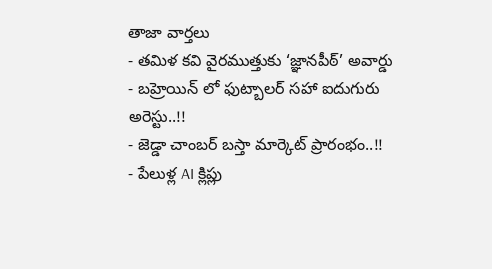తాజా వార్తలు
- తమిళ కవి వైరముత్తుకు ‘జ్ఞానపీఠ్’ అవార్డు
- బహ్రెయిన్ లో ఫుట్బాలర్ సహా ఐదుగురు అరెస్టు..!!
- జెడ్డా చాంబర్ బస్తా మార్కెట్ ప్రారంభం..!!
- పేలుళ్ల AI క్లిప్లు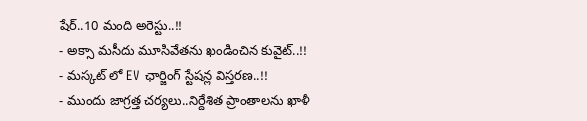షేర్..10 మంది అరెస్టు..!!
- అక్సా మసీదు మూసివేతను ఖండించిన కువైట్..!!
- మస్కట్ లో EV ఛార్జింగ్ స్టేషన్ల విస్తరణ..!!
- ముందు జాగ్రత్త చర్యలు..నిర్దేశిత ప్రాంతాలను ఖాళీ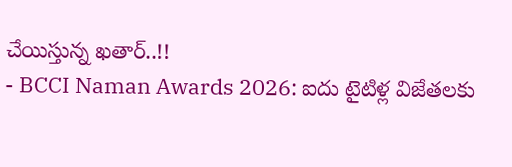చేయిస్తున్న ఖతార్..!!
- BCCI Naman Awards 2026: ఐదు టైటిళ్ల విజేతలకు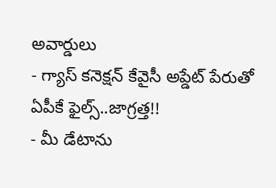అవార్డులు
- గ్యాస్ కనెక్షన్ కేవైసీ అప్డేట్ పేరుతో ఏపీకే ఫైల్స్..జాగ్రత్త!!
- మీ డేటాను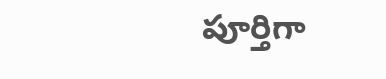పూర్తిగా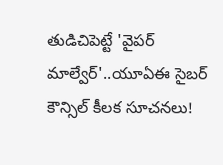తుడిచిపెట్టే 'వైపర్ మాల్వేర్'..యూఏఈ సైబర్ కౌన్సిల్ కీలక సూచనలు!